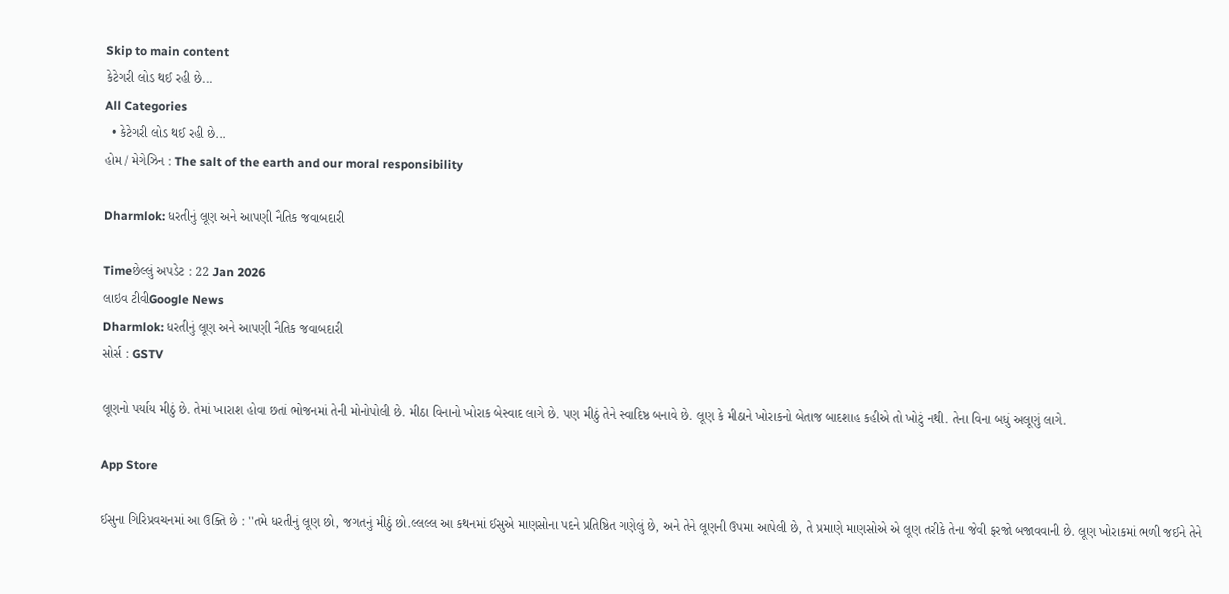Skip to main content
કેટેગરી લોડ થઈ રહી છે...
All Categories
  • કેટેગરી લોડ થઈ રહી છે...
હોમ / મેગેઝિન : The salt of the earth and our moral responsibility

Dharmlok: ધરતીનું લૂણ અને આપણી નૈતિક જવાબદારી

Timeછેલ્લું અપડેટ : 22 Jan 2026
લાઇવ ટીવીGoogle News
Dharmlok: ધરતીનું લૂણ અને આપણી નૈતિક જવાબદારી
સોર્સ : GSTV

લૂણનો પર્યાય મીઠું છે. તેમાં ખારાશ હોવા છતાં ભોજનમાં તેની મોનોપોલી છે. મીઠા વિનાનો ખોરાક બેસ્વાદ લાગે છે. પણ મીઠું તેને સ્વાદિષ્ઠ બનાવે છે. લૂણ કે મીઠાને ખોરાકનો બેતાજ બાદશાહ કહીએ તો ખોટું નથી. તેના વિના બધું અલૂણું લાગે.

App Store

ઈસુના ગિરિપ્રવચનમાં આ ઉક્તિ છે : ''તમે ધરતીનું લૂણ છો, જગતનું મીઠું છો.લ્લલ્લ આ કથનમાં ઈસુએ માણસોના પદને પ્રતિષ્ઠિત ગણેલું છે, અને તેને લૂણની ઉપમા આપેલી છે, તે પ્રમાણે માણસોએ એ લૂણ તરીકે તેના જેવી ફરજો બજાવવાની છે. લૂણ ખોરાકમાં ભળી જઈને તેને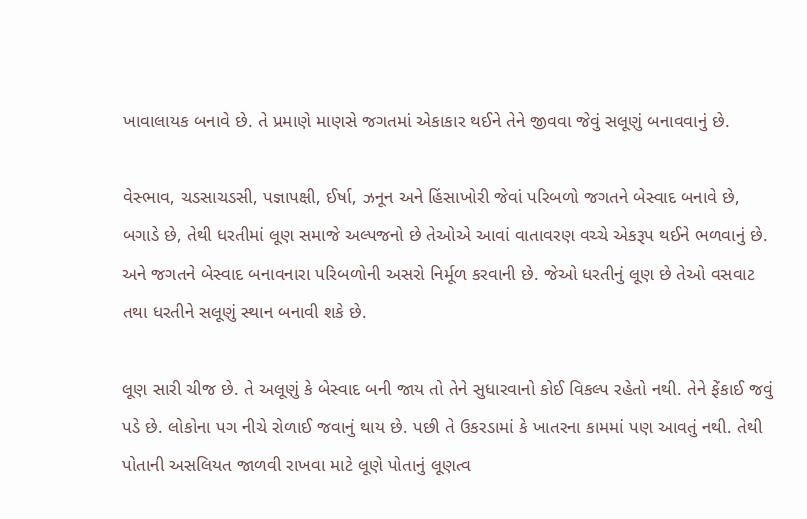ખાવાલાયક બનાવે છે. તે પ્રમાણે માણસે જગતમાં એકાકાર થઈને તેને જીવવા જેવું સલૂણું બનાવવાનું છે.

વેસ્ભાવ, ચડસાચડસી, પજ્ઞાપક્ષી, ઈર્ષા, ઝનૂન અને હિંસાખોરી જેવાં પરિબળો જગતને બેસ્વાદ બનાવે છે, બગાડે છે, તેથી ધરતીમાં લૂણ સમાજે અલ્પજનો છે તેઓએ આવાં વાતાવરણ વચ્ચે એકરૂપ થઈને ભળવાનું છે. અને જગતને બેસ્વાદ બનાવનારા પરિબળોની અસરો નિર્મૂળ કરવાની છે. જેઓ ધરતીનું લૂણ છે તેઓ વસવાટ તથા ધરતીને સલૂણું સ્થાન બનાવી શકે છે.

લૂણ સારી ચીજ છે. તે અલૂણું કે બેસ્વાદ બની જાય તો તેને સુધારવાનો કોઈ વિકલ્પ રહેતો નથી. તેને ફેંકાઈ જવું પડે છે. લોકોના પગ નીચે રોળાઈ જવાનું થાય છે. પછી તે ઉકરડામાં કે ખાતરના કામમાં પણ આવતું નથી. તેથી પોતાની અસલિયત જાળવી રાખવા માટે લૂણે પોતાનું લૂણત્વ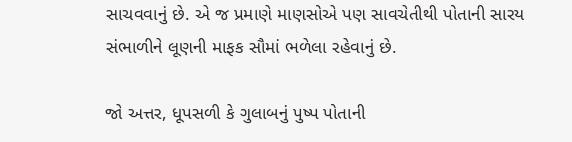સાચવવાનું છે. એ જ પ્રમાણે માણસોએ પણ સાવચેતીથી પોતાની સારય સંભાળીને લૂણની માફક સૌમાં ભળેલા રહેવાનું છે.

જો અત્તર, ધૂપસળી કે ગુલાબનું પુષ્પ પોતાની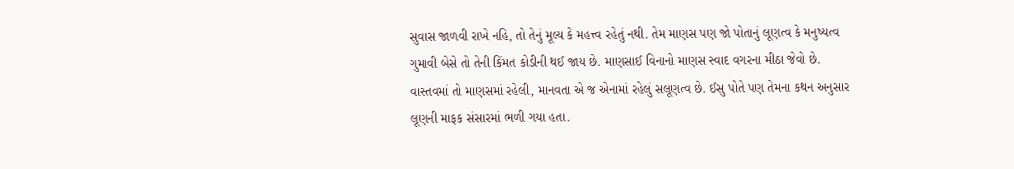સુવાસ જાળવી રાખે નહિ, તો તેનું મૂલ્ય કે મહત્ત્વ રહેતું નથી. તેમ માણસ પણ જો પોતાનું લૂણત્વ કે મનુષ્યત્વ ગુમાવી બેસે તો તેની કિંમત કોડીની થઈ જાય છે. માણસાઈ વિનાનો માણસ સ્વાદ વગરના મીઠા જેવો છે. વાસ્તવમાં તો માણસમાં રહેલી, માનવતા એ જ એનામાં રહેલું સલૂણત્વ છે. ઈસુ પોતે પણ તેમના કથન અનુસાર લૂણની માફક સંસારમાં ભળી ગયા હતા.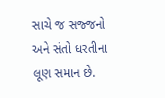સાચે જ સજ્જનો અને સંતો ધરતીના લૂણ સમાન છે.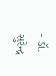- ડૉ. સુરેન્દ્ર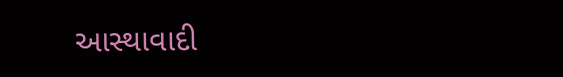આસ્થાવાદી